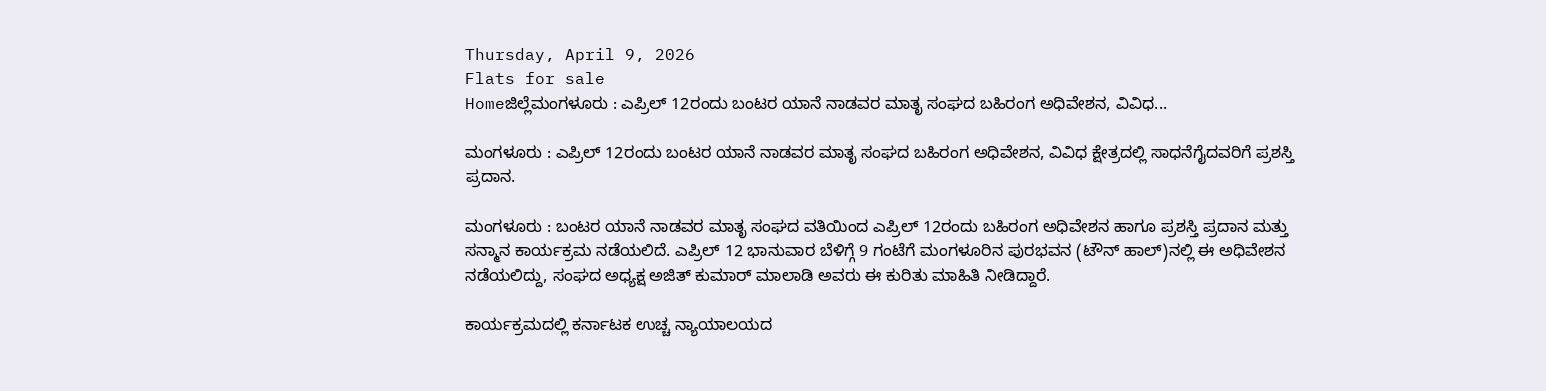Thursday, April 9, 2026
Flats for sale
Homeಜಿಲ್ಲೆಮಂಗಳೂರು : ಎಪ್ರಿಲ್ 12ರಂದು ಬಂಟರ ಯಾನೆ ನಾಡವರ ಮಾತೃ ಸಂಘದ ಬಹಿರಂಗ ಅಧಿವೇಶನ, ವಿವಿಧ...

ಮಂಗಳೂರು : ಎಪ್ರಿಲ್ 12ರಂದು ಬಂಟರ ಯಾನೆ ನಾಡವರ ಮಾತೃ ಸಂಘದ ಬಹಿರಂಗ ಅಧಿವೇಶನ, ವಿವಿಧ ಕ್ಷೇತ್ರದಲ್ಲಿ ಸಾಧನೆಗೈದವರಿಗೆ ಪ್ರಶಸ್ತಿ ಪ್ರದಾನ.

ಮಂಗಳೂರು : ಬಂಟರ ಯಾನೆ ನಾಡವರ ಮಾತೃ ಸಂಘದ ವತಿಯಿಂದ ಎಪ್ರಿಲ್ 12ರಂದು ಬಹಿರಂಗ ಅಧಿವೇಶನ ಹಾಗೂ ಪ್ರಶಸ್ತಿ ಪ್ರದಾನ ಮತ್ತು ಸನ್ಮಾನ ಕಾರ್ಯಕ್ರಮ ನಡೆಯಲಿದೆ. ಎಪ್ರಿಲ್ 12 ಭಾನುವಾರ ಬೆಳಿಗ್ಗೆ 9 ಗಂಟೆಗೆ ಮಂಗಳೂರಿನ ಪುರಭವನ (ಟೌನ್ ಹಾಲ್)ನಲ್ಲಿ ಈ ಅಧಿವೇಶನ ನಡೆಯಲಿದ್ದು, ಸಂಘದ ಅಧ್ಯಕ್ಷ ಅಜಿತ್ ಕುಮಾರ್ ಮಾಲಾಡಿ ಅವರು ಈ ಕುರಿತು ಮಾಹಿತಿ ನೀಡಿದ್ದಾರೆ.

ಕಾರ್ಯಕ್ರಮದಲ್ಲಿ ಕರ್ನಾಟಕ ಉಚ್ಚ ನ್ಯಾಯಾಲಯದ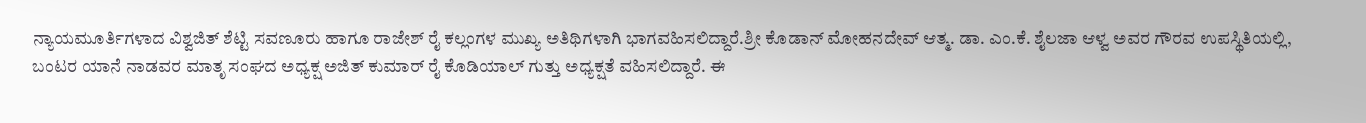ನ್ಯಾಯಮೂರ್ತಿಗಳಾದ ವಿಶ್ವಜಿತ್ ಶೆಟ್ಟಿ ಸವಣೂರು ಹಾಗೂ ರಾಜೇಶ್ ರೈ ಕಲ್ಲಂಗಳ ಮುಖ್ಯ ಅತಿಥಿಗಳಾಗಿ ಭಾಗವಹಿಸಲಿದ್ದಾರೆ.ಶ್ರೀ ಕೊಡಾನ್ ಮೋಹನದೇವ್ ಆತ್ಮ. ಡಾ. ಎಂ.ಕೆ. ಶೈಲಜಾ ಆಳ್ವ ಅವರ ಗೌರವ ಉಪಸ್ಥಿತಿಯಲ್ಲಿ, ಬಂಟರ ಯಾನೆ ನಾಡವರ ಮಾತೃ ಸಂಘದ ಅಧ್ಯಕ್ಷ ಅಜಿತ್ ಕುಮಾರ್ ರೈ ಕೊಡಿಯಾಲ್ ಗುತ್ತು ಅಧ್ಯಕ್ಷತೆ ವಹಿಸಲಿದ್ದಾರೆ. ಈ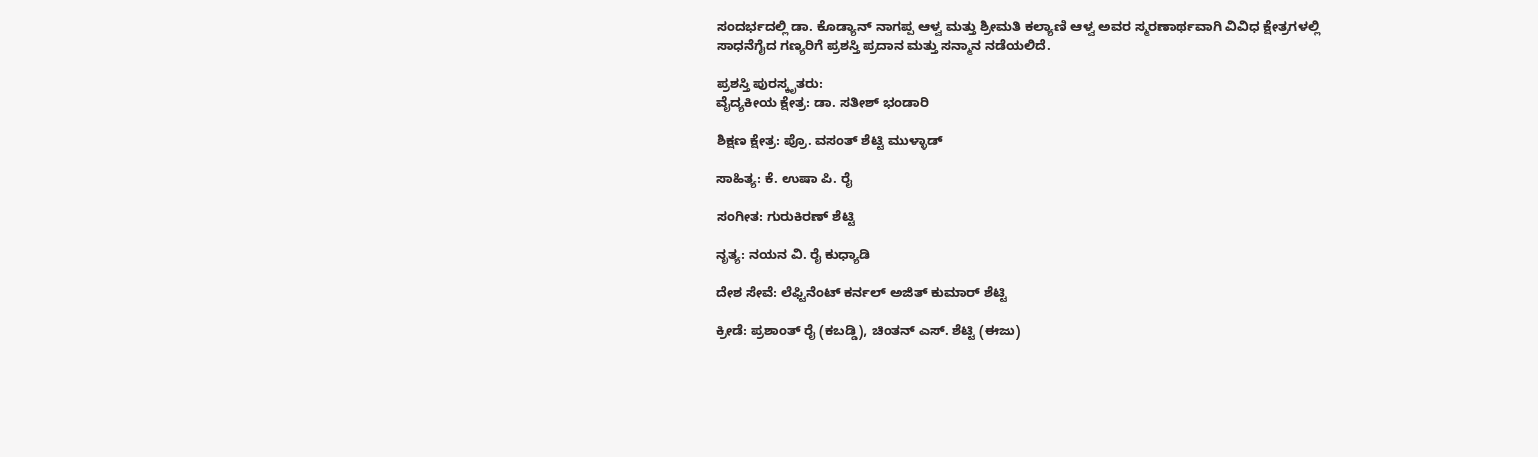ಸಂದರ್ಭದಲ್ಲಿ ಡಾ. ಕೊಡ್ಯಾನ್ ನಾಗಪ್ಪ ಆಳ್ವ ಮತ್ತು ಶ್ರೀಮತಿ ಕಲ್ಯಾಣಿ ಆಳ್ವ ಅವರ ಸ್ಮರಣಾರ್ಥವಾಗಿ ವಿವಿಧ ಕ್ಷೇತ್ರಗಳಲ್ಲಿ ಸಾಧನೆಗೈದ ಗಣ್ಯರಿಗೆ ಪ್ರಶಸ್ತಿ ಪ್ರದಾನ ಮತ್ತು ಸನ್ಮಾನ ನಡೆಯಲಿದೆ.

ಪ್ರಶಸ್ತಿ ಪುರಸ್ಕೃತರು:
ವೈದ್ಯಕೀಯ ಕ್ಷೇತ್ರ: ಡಾ. ಸತೀಶ್ ಭಂಡಾರಿ

ಶಿಕ್ಷಣ ಕ್ಷೇತ್ರ: ಪ್ರೊ. ವಸಂತ್ ಶೆಟ್ಟಿ ಮುಳ್ಳಾಡ್

ಸಾಹಿತ್ಯ: ಕೆ. ಉಷಾ ಪಿ. ರೈ

ಸಂಗೀತ: ಗುರುಕಿರಣ್ ಶೆಟ್ಟಿ

ನೃತ್ಯ: ನಯನ ವಿ. ರೈ ಕುಧ್ಯಾಡಿ

ದೇಶ ಸೇವೆ: ಲೆಫ್ಟಿನೆಂಟ್ ಕರ್ನಲ್ ಅಜಿತ್ ಕುಮಾರ್ ಶೆಟ್ಟಿ

ಕ್ರೀಡೆ: ಪ್ರಶಾಂತ್ ರೈ (ಕಬಡ್ಡಿ), ಚಿಂತನ್ ಎಸ್. ಶೆಟ್ಟಿ (ಈಜು)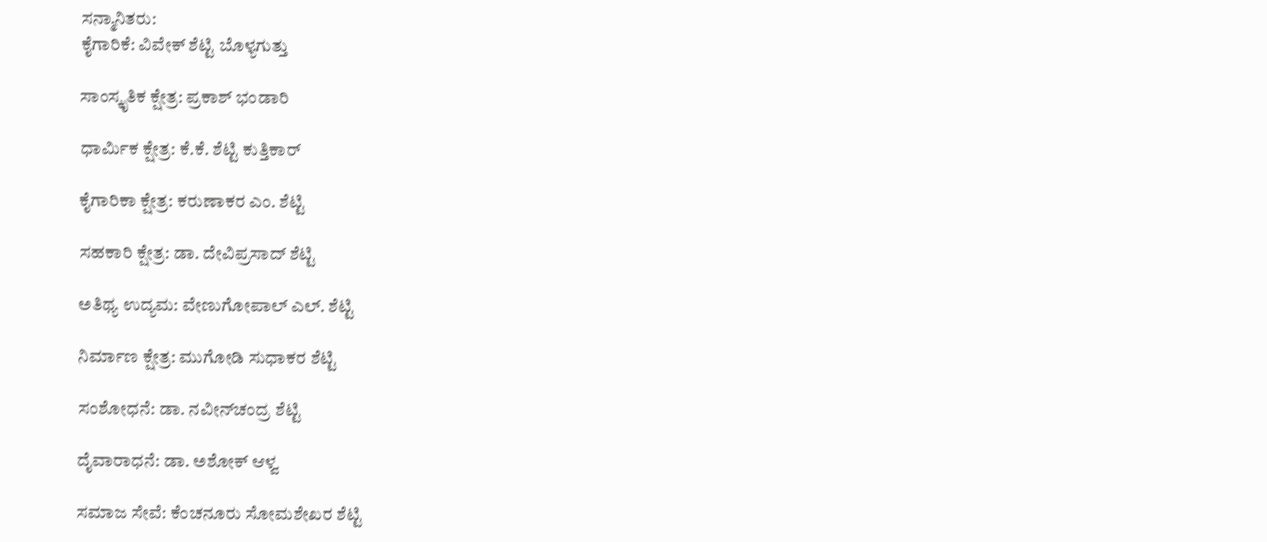ಸನ್ಮಾನಿತರು:
ಕೈಗಾರಿಕೆ: ವಿವೇಕ್ ಶೆಟ್ಟಿ ಬೊಳ್ಯಗುತ್ತು

ಸಾಂಸ್ಕೃತಿಕ ಕ್ಷೇತ್ರ: ಪ್ರಕಾಶ್ ಭಂಡಾರಿ

ಧಾರ್ಮಿಕ ಕ್ಷೇತ್ರ: ಕೆ.ಕೆ. ಶೆಟ್ಟಿ ಕುತ್ತಿಕಾರ್

ಕೈಗಾರಿಕಾ ಕ್ಷೇತ್ರ: ಕರುಣಾಕರ ಎಂ. ಶೆಟ್ಟಿ

ಸಹಕಾರಿ ಕ್ಷೇತ್ರ: ಡಾ. ದೇವಿಪ್ರಸಾದ್ ಶೆಟ್ಟಿ

ಅತಿಥ್ಯ ಉದ್ಯಮ: ವೇಣುಗೋಪಾಲ್ ಎಲ್. ಶೆಟ್ಟಿ

ನಿರ್ಮಾಣ ಕ್ಷೇತ್ರ: ಮುಗೋಡಿ ಸುಧಾಕರ ಶೆಟ್ಟಿ

ಸಂಶೋಧನೆ: ಡಾ. ನವೀನ್‌ಚಂದ್ರ ಶೆಟ್ಟಿ

ದೈವಾರಾಧನೆ: ಡಾ. ಅಶೋಕ್ ಆಳ್ವ

ಸಮಾಜ ಸೇವೆ: ಕೆಂಚನೂರು ಸೋಮಶೇಖರ ಶೆಟ್ಟಿ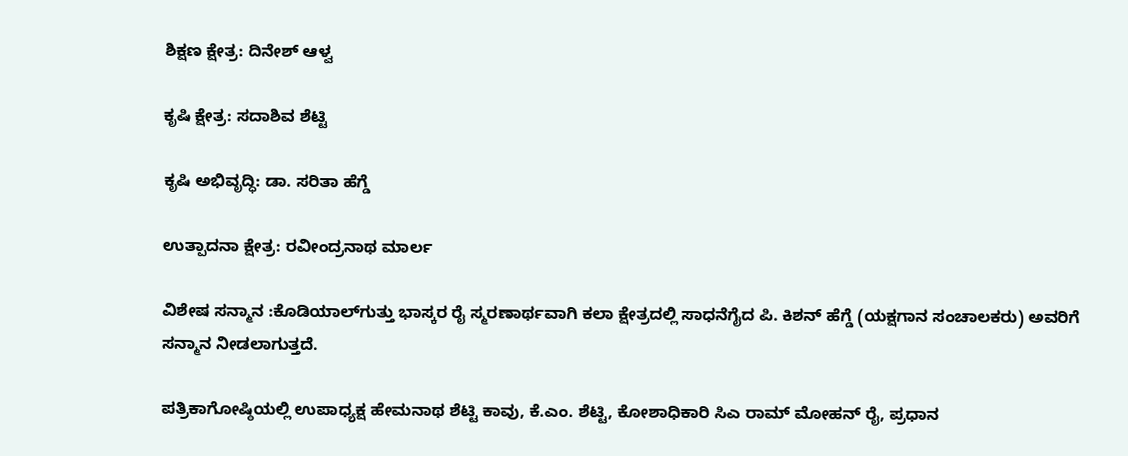ಶಿಕ್ಷಣ ಕ್ಷೇತ್ರ: ದಿನೇಶ್ ಆಳ್ವ

ಕೃಷಿ ಕ್ಷೇತ್ರ: ಸದಾಶಿವ ಶೆಟ್ಟಿ

ಕೃಷಿ ಅಭಿವೃದ್ಧಿ: ಡಾ. ಸರಿತಾ ಹೆಗ್ಡೆ

ಉತ್ಪಾದನಾ ಕ್ಷೇತ್ರ: ರವೀಂದ್ರನಾಥ ಮಾರ್ಲ

ವಿಶೇಷ ಸನ್ಮಾನ :ಕೊಡಿಯಾಲ್‌ಗುತ್ತು ಭಾಸ್ಕರ ರೈ ಸ್ಮರಣಾರ್ಥವಾಗಿ ಕಲಾ ಕ್ಷೇತ್ರದಲ್ಲಿ ಸಾಧನೆಗೈದ ಪಿ. ಕಿಶನ್ ಹೆಗ್ಡೆ (ಯಕ್ಷಗಾನ ಸಂಚಾಲಕರು) ಅವರಿಗೆ ಸನ್ಮಾನ ನೀಡಲಾಗುತ್ತದೆ.

ಪತ್ರಿಕಾಗೋಷ್ಠಿಯಲ್ಲಿ ಉಪಾಧ್ಯಕ್ಷ ಹೇಮನಾಥ ಶೆಟ್ಟಿ ಕಾವು, ಕೆ.ಎಂ. ಶೆಟ್ಟಿ, ಕೋಶಾಧಿಕಾರಿ ಸಿಎ ರಾಮ್ ಮೋಹನ್ ರೈ, ಪ್ರಧಾನ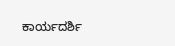ಕಾರ್ಯದರ್ಶಿ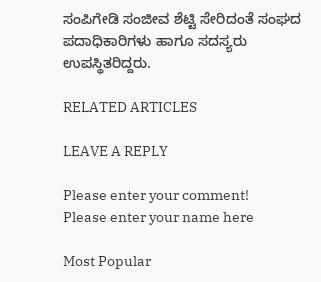ಸಂಪಿಗೇಡಿ ಸಂಜೀವ ಶೆಟ್ಟಿ ಸೇರಿದಂತೆ ಸಂಘದ ಪದಾಧಿಕಾರಿಗಳು ಹಾಗೂ ಸದಸ್ಯರು ಉಪಸ್ಥಿತರಿದ್ದರು.

RELATED ARTICLES

LEAVE A REPLY

Please enter your comment!
Please enter your name here

Most Popular